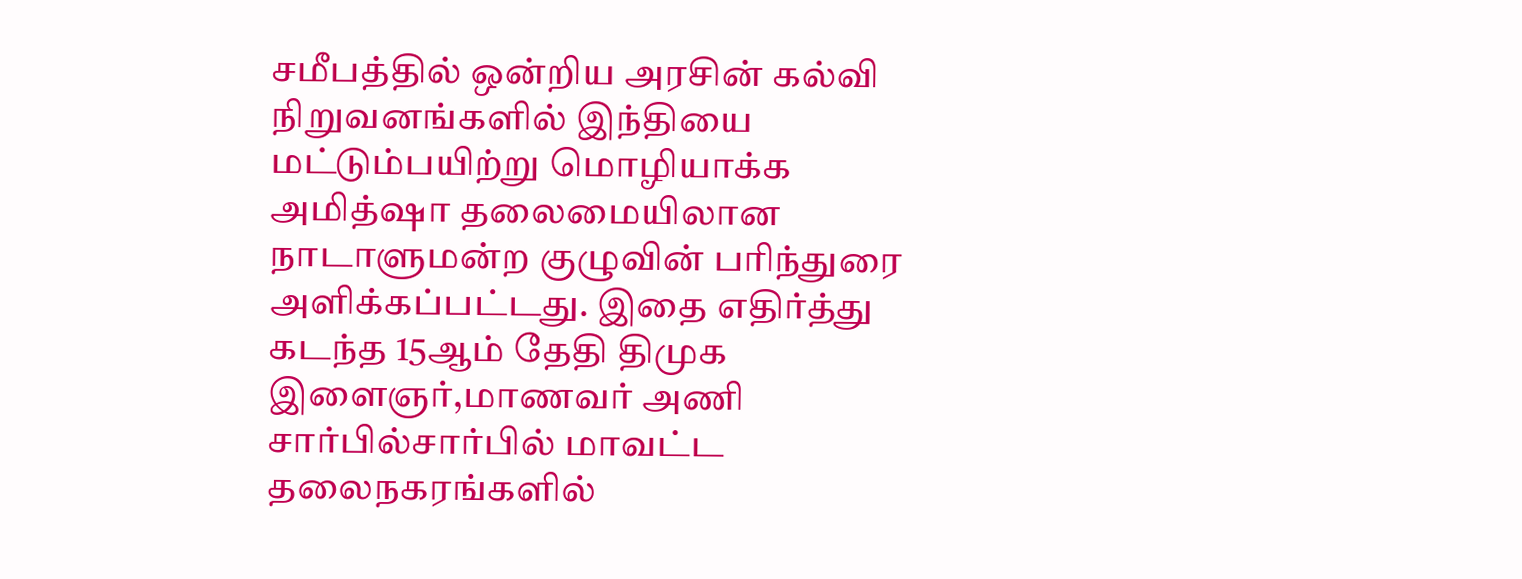சமீபத்தில் ஒன்றிய அரசின் கல்வி நிறுவனங்களில் இந்தியை மட்டும்பயிற்று மொழியாக்க அமித்ஷா தலைமையிலான நாடாளுமன்ற குழுவின் பரிந்துரை அளிக்கப்பட்டது. இதை எதிர்த்து கடந்த 15ஆம் தேதி திமுக இளைஞர்,மாணவர் அணி சார்பில்சார்பில் மாவட்ட தலைநகரங்களில்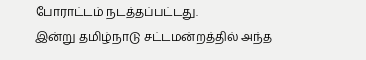போராட்டம் நடத்தப்பட்டது.
இன்று தமிழ்நாடு சட்டமன்றத்தில் அந்த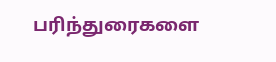பரிந்துரைகளை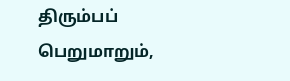திரும்பப் பெறுமாறும்,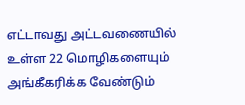எட்டாவது அட்டவணையில் உள்ள 22 மொழிகளையும் அங்கீகரிக்க வேண்டும்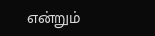என்றும்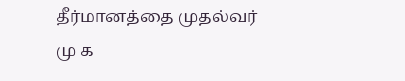தீர்மானத்தை முதல்வர் மு க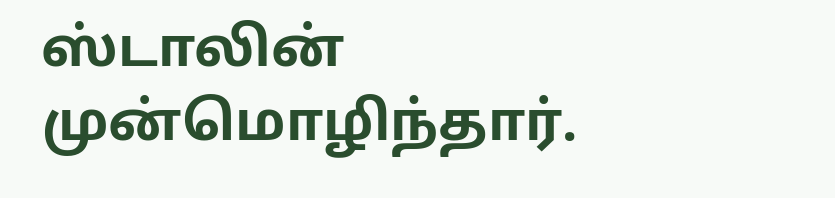ஸ்டாலின் முன்மொழிந்தார்.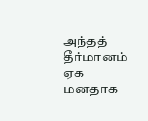அந்தத் தீர்மானம் ஏக மனதாக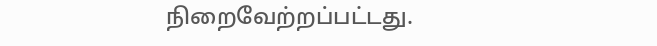நிறைவேற்றப்பட்டது.